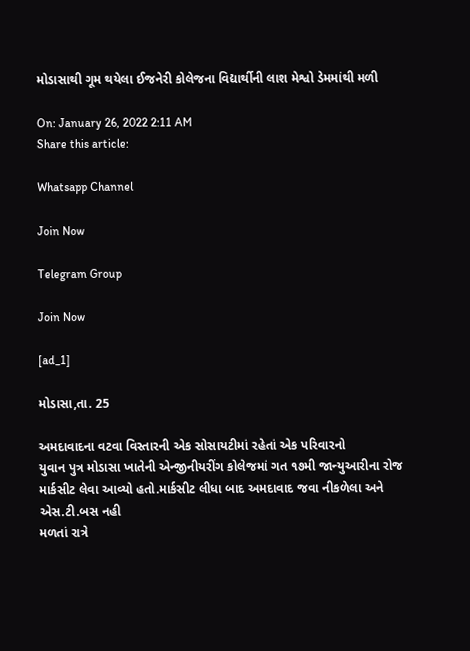મોડાસાથી ગૂમ થયેલા ઈજનેરી કોલેજના વિદ્યાર્થીની લાશ મેશ્વો ડેમમાંથી મળી

On: January 26, 2022 2:11 AM
Share this article:

Whatsapp Channel

Join Now

Telegram Group

Join Now

[ad_1]

મોડાસા,તા. 25

અમદાવાદના વટવા વિસ્તારની એક સોસાયટીમાં રહેતાં એક પરિવારનો
યુવાન પુત્ર મોડાસા ખાતેની એન્જીનીયરીંગ કોલેજમાં ગત ૧૭મી જાન્યુઆરીના રોજ
માર્કસીટ લેવા આવ્યો હતો.માર્કસીટ લીધા બાદ અમદાવાદ જવા નીકળેલા અને એસ.ટી.બસ નહી
મળતાં રાત્રે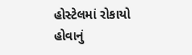હોસ્ટેલમાં રોકાયો હોવાનું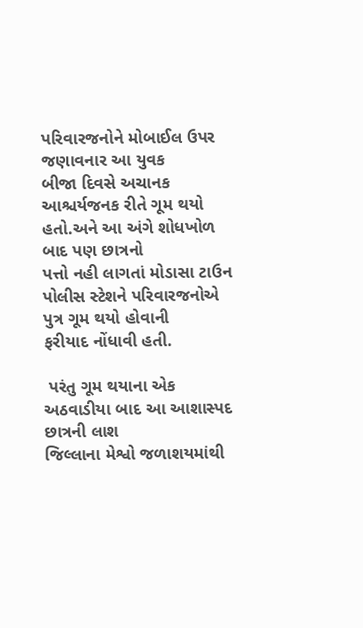પરિવારજનોને મોબાઈલ ઉપર જણાવનાર આ યુવક
બીજા દિવસે અચાનક આશ્ચર્યજનક રીતે ગૂમ થયો હતો.અને આ અંગે શોધખોળ બાદ પણ છાત્રનો
પત્તો નહી લાગતાં મોડાસા ટાઉન પોલીસ સ્ટેશને પરિવારજનોએ પુત્ર ગૂમ થયો હોવાની
ફરીયાદ નોંધાવી હતી.

 પરંતુ ગૂમ થયાના એક
અઠવાડીયા બાદ આ આશાસ્પદ  છાત્રની લાશ
જિલ્લાના મેશ્વો જળાશયમાંથી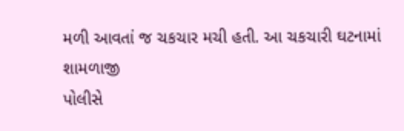મળી આવતાં જ ચકચાર મચી હતી. આ ચકચારી ઘટનામાં શામળાજી
પોલીસે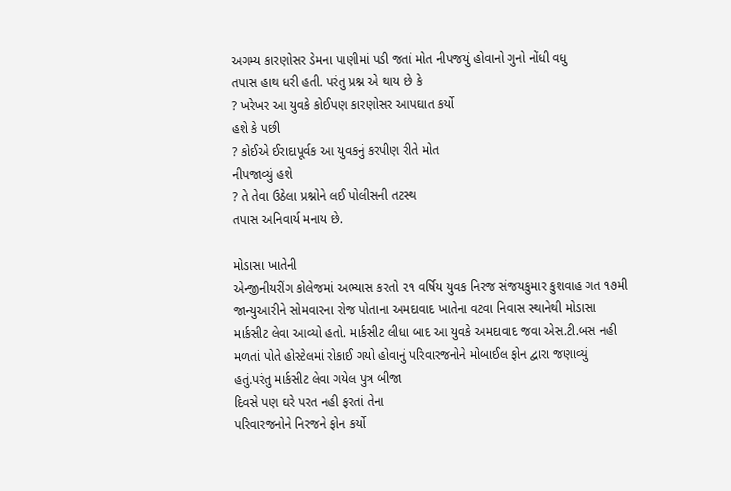અગમ્ય કારણોસર ડેમના પાણીમાં પડી જતાં મોત નીપજયું હોવાનો ગુનો નોંધી વધુ
તપાસ હાથ ધરી હતી. પરંતુ પ્રશ્ન એ થાય છે કે
? ખરેખર આ યુવકે કોઈપણ કારણોસર આપઘાત કર્યો
હશે કે પછી
? કોઈએ ઈરાદાપૂર્વક આ યુવકનું કરપીણ રીતે મોત
નીપજાવ્યું હશે
? તે તેવા ઉઠેલા પ્રશ્નોને લઈ પોલીસની તટસ્થ
તપાસ અનિવાર્ય મનાય છે.

મોડાસા ખાતેની
એન્જીનીયરીંગ કોલેજમાં અભ્યાસ કરતો ૨૧ વર્ષિય યુવક નિરજ સંજયકુમાર કુશવાહ ગત ૧૭મી
જાન્યુઆરીને સોમવારના રોજ પોતાના અમદાવાદ ખાતેના વટવા નિવાસ સ્થાનેથી મોડાસા
માર્કસીટ લેવા આવ્યો હતો. માર્કસીટ લીધા બાદ આ યુવકે અમદાવાદ જવા એસ.ટી.બસ નહી
મળતાં પોતે હોસ્ટેલમાં રોકાઈ ગયો હોવાનું પરિવારજનોને મોબાઈલ ફોન દ્વારા જણાવ્યું
હતું.પરંતુ માર્કસીટ લેવા ગયેલ પુત્ર બીજા
દિવસે પણ ઘરે પરત નહી ફરતાં તેના
પરિવારજનોને નિરજને ફોન કર્યો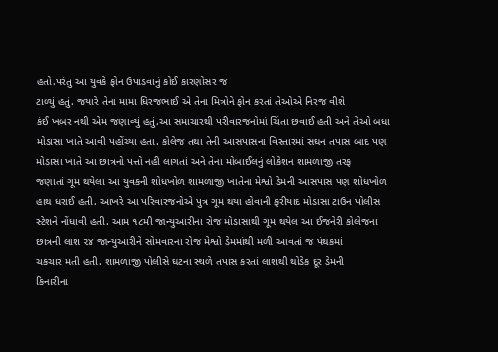હતો.પરંતુ આ યુવકે ફોન ઉપાડવાનું કોઈ કારણોસર જ
ટાળ્યું હતું. જયારે તેના મામા ધિરજભાઈ એ તેના મિત્રોને ફોન કરતાં તેઓએ નિરજ વીશે
કંઈ ખબર નથી એમ જણાવ્યું હતું.આ સમાચારથી પરીવારજનોમાં ચિંતા છવાઈ હતી અને તેઓ બધા
મોડાસા ખાતે આવી પહોંચ્યા હતા. કોલેજ તથા તેની આસપાસના વિસ્તારમાં સઘન તપાસ બાદ પણ
મોડાસા ખાતે આ છાત્રનો પત્તો નહી લાગતાં અને તેના મોબાઈલનું લોકેશન શામળાજી તરફ
જણાતાં ગૂમ થયેલા આ યુવકની શોધખોળ શામળાજી ખાતેના મેશ્વો ડેમની આસપાસ પણ શોધખોળ
હાથ ધરાઈ હતી. આખરે આ પરિવારજનોએ પુત્ર ગૂમ થયા હોવાની ફરીયાદ મોડાસા ટાઉન પોલીસ
સ્ટેશને નોંધાવી હતી. આમ ૧૮મી જાન્યુઆરીના રોજ મોડાસાથી ગૂમ થયેલ આ ઈજનેરી કોલેજના
છાત્રની લાશ ૨૪ જાન્યુઆરીને સોમવારના રોજ મેશ્વો ડેમમાંથી મળી આવતાં જ પંથકમાં
ચકચાર મતી હતી. શામળાજી પોલીસે ઘટના સ્થળે તપાસ કરતાં લાશથી થોડેક દૂર ડેમની
કિનારીના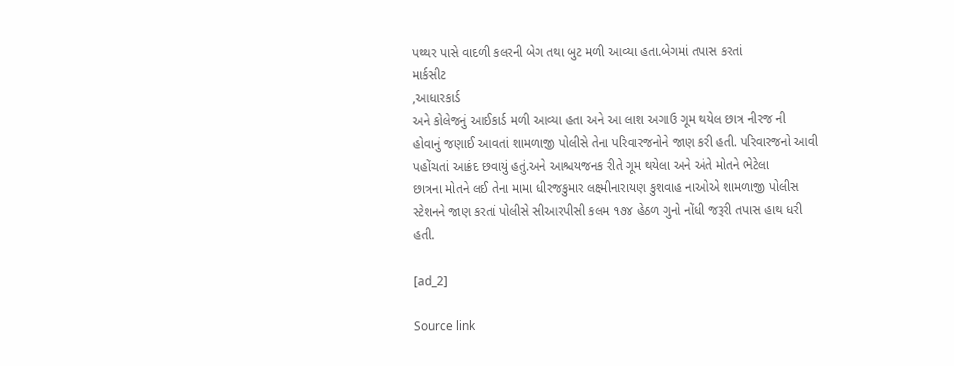પથ્થર પાસે વાદળી કલરની બેગ તથા બુટ મળી આવ્યા હતા.બેગમાં તપાસ કરતાં
માર્કસીટ
,આધારકાર્ડ
અને કોલેજનું આઈકાર્ડ મળી આવ્યા હતા અને આ લાશ અગાઉ ગૂમ થયેલ છાત્ર નીરજ ની
હોવાનું જણાઈ આવતાં શામળાજી પોલીસે તેના પરિવારજનોને જાણ કરી હતી. પરિવારજનો આવી
પહોંચતાં આક્રંદ છવાયું હતું.અને આશ્ચયજનક રીતે ગૂમ થયેલા અને અંતે મોતને ભેટેલા
છાત્રના મોતને લઈ તેના મામા ધીરજકુમાર લક્ષ્મીનારાયણ કુશવાહ નાઓએ શામળાજી પોલીસ
સ્ટેશનને જાણ કરતાં પોલીસે સીઆરપીસી કલમ ૧૭૪ હેઠળ ગુનો નોંધી જરૂરી તપાસ હાથ ધરી
હતી.

[ad_2]

Source link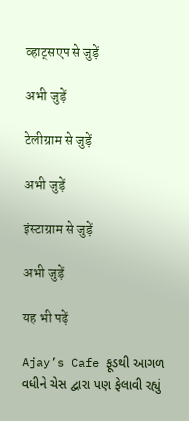व्हाट्सएप से जुड़ें

अभी जुड़ें

टेलीग्राम से जुड़ें

अभी जुड़ें

इंस्टाग्राम से जुड़ें

अभी जुड़ें

यह भी पढ़ें

Ajay’s Cafe ફૂડથી આગળ વધીને ચેસ દ્વારા પણ ફેલાવી રહ્યું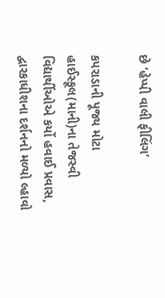છે ‘હેપ્પી વાલી ફીલિંગ’

કપરાડાની પૂજ્ય મોટા હાઈસ્કૂલ(માની)ના તેજસ્વી વિદ્યાર્થીઓએ કર્યો હવાઈ પ્રવાસ, દ્વારકાધીશના દર્શનનો મળ્યો લ્હાવો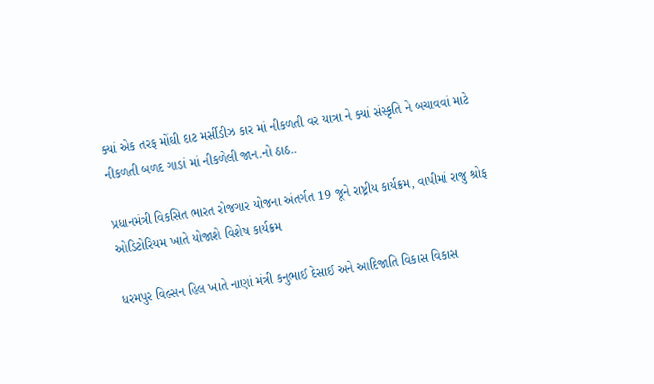ક્યાં એક તરફ મોંઘી દાટ મર્સીડીઝ કાર માં નીકળતી વર યાત્રા ને ક્યાં સંસ્કૃતિ ને બચાવવાં માટે નીકળતી બળદ ગાડાં માં નીકળેલી જાન.નો ઠાઠ..

પ્રધાનમંત્રી વિકસિત ભારત રોજગાર યોજના અંતર્ગત 19 જૂને રાષ્ટ્રીય કાર્યક્રમ, વાપીમાં રાજુ શ્રોફ ઓડિટોરિયમ ખાતે યોજાશે વિશેષ કાર્યક્રમ

ધરમપુર વિલ્સન હિલ ખાતે નાણાં મંત્રી કનુભાઈ દેસાઈ અને આદિજાતિ વિકાસ વિકાસ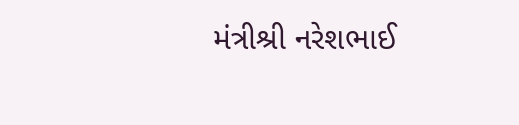મંત્રીશ્રી નરેશભાઈ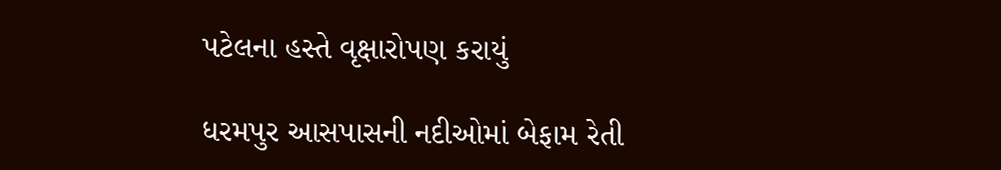પટેલના હસ્તે વૃક્ષારોપણ કરાયું

ધરમપુર આસપાસની નદીઓમાં બેફામ રેતી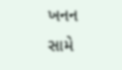ખનન સામે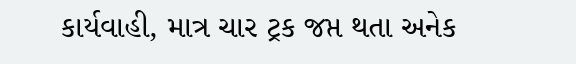કાર્યવાહી, માત્ર ચાર ટ્રક જપ્ત થતા અનેક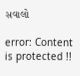સવાલો

error: Content is protected !!